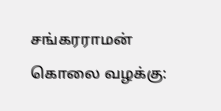சங்கரராமன் கொலை வழக்கு: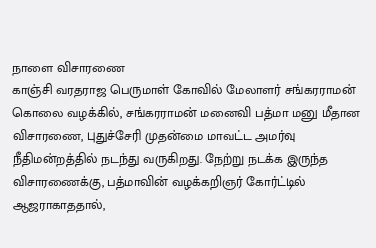நாளை விசாரணை
காஞ்சி வரதராஜ பெருமாள் கோவில் மேலாளர் சங்கரராமன் கொலை வழக்கில், சங்கரராமன் மனைவி பத்மா மனு மீதான விசாரணை, புதுச்சேரி முதன்மை மாவட்ட அமர்வு நீதிமன்றத்தில் நடந்து வருகிறது. நேற்று நடக்க இருந்த விசாரணைக்கு, பத்மாவின் வழக்கறிஞர் கோர்ட்டில் ஆஜராகாததால்,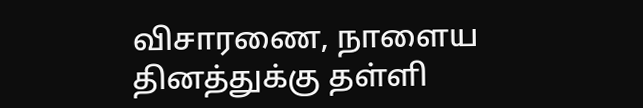விசாரணை, நாளைய தினத்துக்கு தள்ளி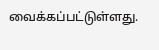வைக்கப்பட்டுள்ளது.